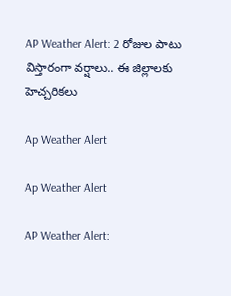AP Weather Alert: 2 రోజుల పాటు విస్తారంగా వర్షాలు.. ఈ జిల్లాలకు హెచ్చరికలు

Ap Weather Alert

Ap Weather Alert

AP Weather Alert: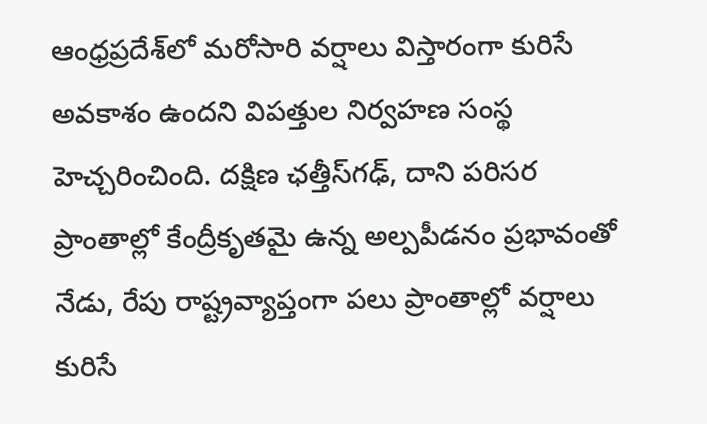ఆంధ్రప్రదేశ్‌లో మరోసారి వర్షాలు విస్తారంగా కురిసే అవకాశం ఉందని విపత్తుల నిర్వహణ సంస్థ హెచ్చరించింది. దక్షిణ ఛత్తీస్‌గఢ్, దాని పరిసర ప్రాంతాల్లో కేంద్రీకృతమై ఉన్న అల్పపీడనం ప్రభావంతో నేడు, రేపు రాష్ట్రవ్యాప్తంగా పలు ప్రాంతాల్లో వర్షాలు కురిసే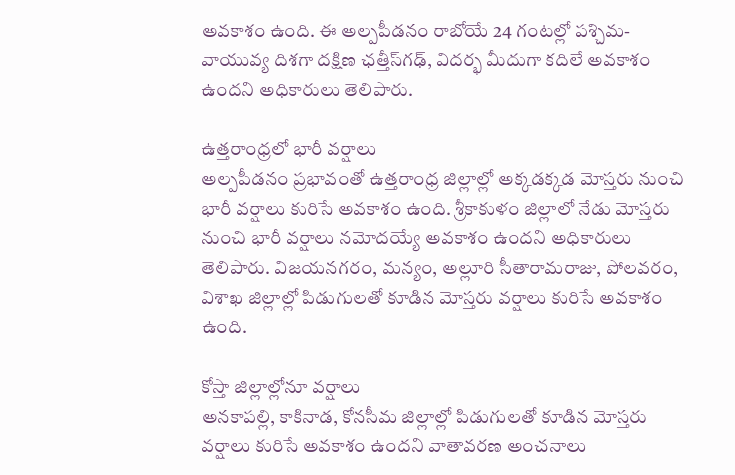అవకాశం ఉంది. ఈ అల్పపీడనం రాబోయే 24 గంటల్లో పశ్చిమ-వాయువ్య దిశగా దక్షిణ ఛత్తీస్‌గఢ్, విదర్భ మీదుగా కదిలే అవకాశం ఉందని అధికారులు తెలిపారు.

ఉత్తరాంధ్రలో భారీ వర్షాలు
అల్పపీడనం ప్రభావంతో ఉత్తరాంధ్ర జిల్లాల్లో అక్కడక్కడ మోస్తరు నుంచి భారీ వర్షాలు కురిసే అవకాశం ఉంది. శ్రీకాకుళం జిల్లాలో నేడు మోస్తరు నుంచి భారీ వర్షాలు నమోదయ్యే అవకాశం ఉందని అధికారులు తెలిపారు. విజయనగరం, మన్యం, అల్లూరి సీతారామరాజు, పోలవరం, విశాఖ జిల్లాల్లో పిడుగులతో కూడిన మోస్తరు వర్షాలు కురిసే అవకాశం ఉంది.

కోస్తా జిల్లాల్లోనూ వర్షాలు
అనకాపల్లి, కాకినాడ, కోనసీమ జిల్లాల్లో పిడుగులతో కూడిన మోస్తరు వర్షాలు కురిసే అవకాశం ఉందని వాతావరణ అంచనాలు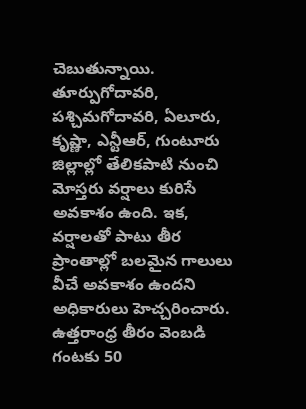చెబుతున్నాయి. తూర్పుగోదావరి, పశ్చిమగోదావరి, ఏలూరు, కృష్ణా, ఎన్టీఆర్, గుంటూరు జిల్లాల్లో తేలికపాటి నుంచి మోస్తరు వర్షాలు కురిసే అవకాశం ఉంది. ఇక, వర్షాలతో పాటు తీర ప్రాంతాల్లో బలమైన గాలులు వీచే అవకాశం ఉందని అధికారులు హెచ్చరించారు. ఉత్తరాంధ్ర తీరం వెంబడి గంటకు 50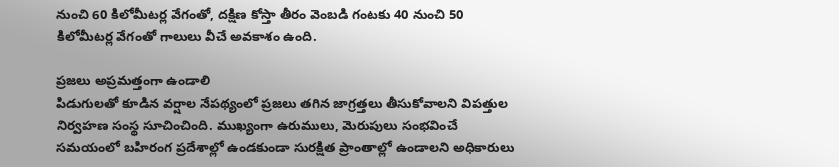నుంచి 60 కిలోమీటర్ల వేగంతో, దక్షిణ కోస్తా తీరం వెంబడి గంటకు 40 నుంచి 50 కిలోమీటర్ల వేగంతో గాలులు వీచే అవకాశం ఉంది.

ప్రజలు అప్రమత్తంగా ఉండాలి
పిడుగులతో కూడిన వర్షాల నేపథ్యంలో ప్రజలు తగిన జాగ్రత్తలు తీసుకోవాలని విపత్తుల నిర్వహణ సంస్థ సూచించింది. ముఖ్యంగా ఉరుములు, మెరుపులు సంభవించే సమయంలో బహిరంగ ప్రదేశాల్లో ఉండకుండా సురక్షిత ప్రాంతాల్లో ఉండాలని అధికారులు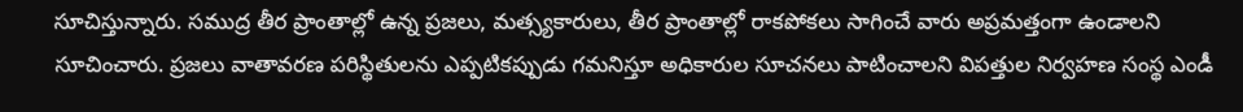సూచిస్తున్నారు. సముద్ర తీర ప్రాంతాల్లో ఉన్న ప్రజలు, మత్స్యకారులు, తీర ప్రాంతాల్లో రాకపోకలు సాగించే వారు అప్రమత్తంగా ఉండాలని సూచించారు. ప్రజలు వాతావరణ పరిస్థితులను ఎప్పటికప్పుడు గమనిస్తూ అధికారుల సూచనలు పాటించాలని విపత్తుల నిర్వహణ సంస్థ ఎండీ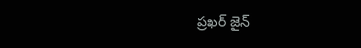ప్రఖర్ జైన్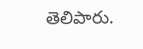తెలిపారు.